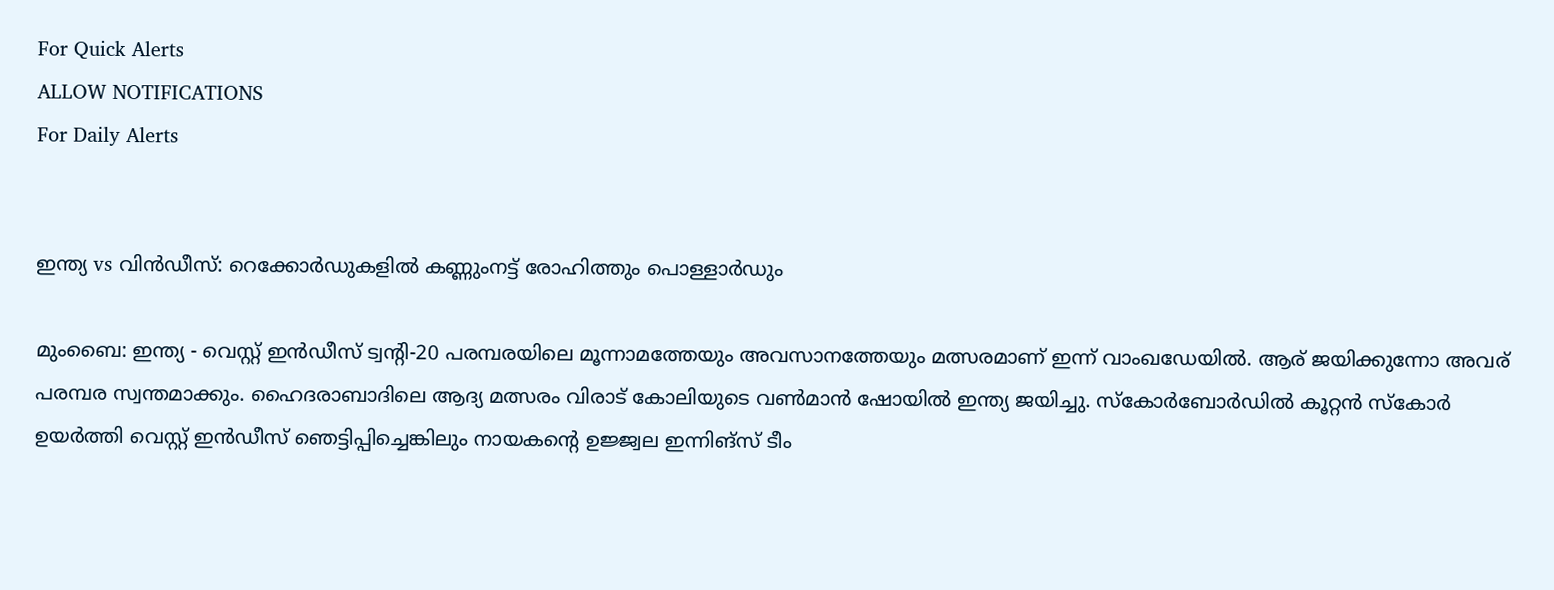For Quick Alerts
ALLOW NOTIFICATIONS
For Daily Alerts


ഇന്ത്യ vs വിന്‍ഡീസ്: റെക്കോര്‍ഡുകളില്‍ കണ്ണുംനട്ട് രോഹിത്തും പൊള്ളാര്‍ഡും

മുംബൈ: ഇന്ത്യ - വെസ്റ്റ് ഇന്‍ഡീസ് ട്വന്റി-20 പരമ്പരയിലെ മൂന്നാമത്തേയും അവസാനത്തേയും മത്സരമാണ് ഇന്ന് വാംഖഡേയില്‍. ആര് ജയിക്കുന്നോ അവര് പരമ്പര സ്വന്തമാക്കും. ഹൈദരാബാദിലെ ആദ്യ മത്സരം വിരാട് കോലിയുടെ വണ്‍മാന്‍ ഷോയില്‍ ഇന്ത്യ ജയിച്ചു. സ്‌കോര്‍ബോര്‍ഡില്‍ കൂറ്റന്‍ സ്‌കോര്‍ ഉയര്‍ത്തി വെസ്റ്റ് ഇന്‍ഡീസ് ഞെട്ടിപ്പിച്ചെങ്കിലും നായകന്റെ ഉജ്ജ്വല ഇന്നിങ്‌സ് ടീം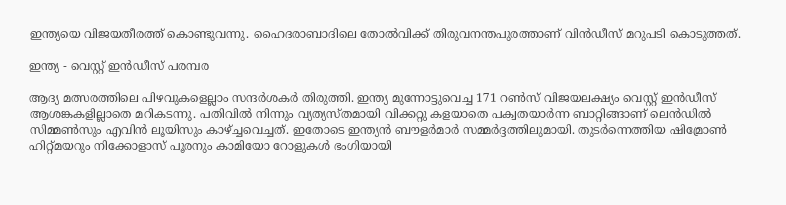ഇന്ത്യയെ വിജയതീരത്ത് കൊണ്ടുവന്നു. ഹൈദരാബാദിലെ തോല്‍വിക്ക് തിരുവനന്തപുരത്താണ് വിന്‍ഡീസ് മറുപടി കൊടുത്തത്.

ഇന്ത്യ - വെസ്റ്റ് ഇൻഡീസ് പരമ്പര

ആദ്യ മത്സരത്തിലെ പിഴവുകളെല്ലാം സന്ദര്‍ശകര്‍ തിരുത്തി. ഇന്ത്യ മുന്നോട്ടുവെച്ച 171 റണ്‍സ് വിജയലക്ഷ്യം വെസ്റ്റ് ഇന്‍ഡീസ് ആശങ്കകളില്ലാതെ മറികടന്നു. പതിവില്‍ നിന്നും വ്യത്യസ്തമായി വിക്കറ്റു കളയാതെ പക്വതയാര്‍ന്ന ബാറ്റിങ്ങാണ് ലെന്‍ഡില്‍ സിമ്മണ്‍സും എവിന്‍ ലൂയിസും കാഴ്ച്ചവെച്ചത്. ഇതോടെ ഇന്ത്യന്‍ ബൗളര്‍മാര്‍ സമ്മര്‍ദ്ദത്തിലുമായി. തുടര്‍ന്നെത്തിയ ഷിമ്രോണ്‍ ഹിറ്റ്മയറും നിക്കോളാസ് പൂരനും കാമിയോ റോളുകള്‍ ഭംഗിയായി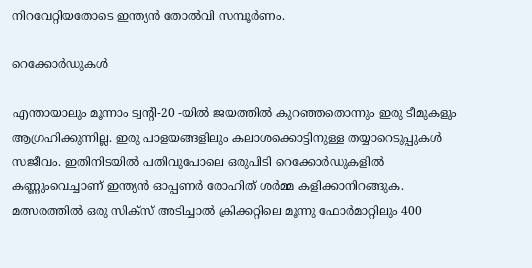നിറവേറ്റിയതോടെ ഇന്ത്യന്‍ തോല്‍വി സമ്പൂര്‍ണം.

റെക്കോർഡുകൾ

എന്തായാലും മൂന്നാം ട്വന്റി-20 -യില്‍ ജയത്തില്‍ കുറഞ്ഞതൊന്നും ഇരു ടീമുകളും ആഗ്രഹിക്കുന്നില്ല. ഇരു പാളയങ്ങളിലും കലാശക്കൊട്ടിനുള്ള തയ്യാറെടുപ്പുകള്‍ സജീവം. ഇതിനിടയില്‍ പതിവുപോലെ ഒരുപിടി റെക്കോര്‍ഡുകളില്‍ കണ്ണുംവെച്ചാണ് ഇന്ത്യന്‍ ഓപ്പണര്‍ രോഹിത് ശര്‍മ്മ കളിക്കാനിറങ്ങുക. മത്സരത്തില്‍ ഒരു സിക്‌സ് അടിച്ചാല്‍ ക്രിക്കറ്റിലെ മൂന്നു ഫോര്‍മാറ്റിലും 400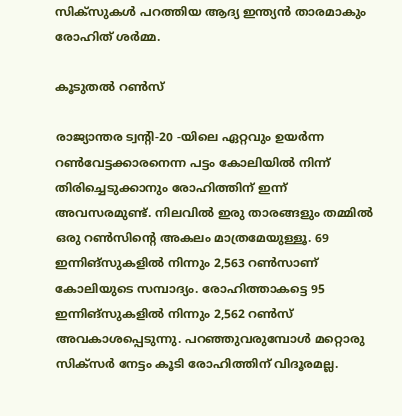സിക്‌സുകള്‍ പറത്തിയ ആദ്യ ഇന്ത്യന്‍ താരമാകും രോഹിത് ശര്‍മ്മ.

കൂടുതൽ റൺസ്

രാജ്യാന്തര ട്വന്റി-20 -യിലെ ഏറ്റവും ഉയര്‍ന്ന റണ്‍വേട്ടക്കാരനെന്ന പട്ടം കോലിയില്‍ നിന്ന് തിരിച്ചെടുക്കാനും രോഹിത്തിന് ഇന്ന് അവസരമുണ്ട്. നിലവില്‍ ഇരു താരങ്ങളും തമ്മില്‍ ഒരു റണ്‍സിന്റെ അകലം മാത്രമേയുള്ളൂ. 69 ഇന്നിങ്‌സുകളില്‍ നിന്നും 2,563 റണ്‍സാണ് കോലിയുടെ സമ്പാദ്യം. രോഹിത്താകട്ടെ 95 ഇന്നിങ്‌സുകളില്‍ നിന്നും 2,562 റണ്‍സ് അവകാശപ്പെടുന്നു. പറഞ്ഞുവരുമ്പോള്‍ മറ്റൊരു സിക്‌സര്‍ നേട്ടം കൂടി രോഹിത്തിന് വിദൂരമല്ല.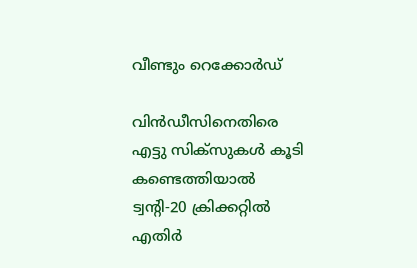വീണ്ടും റെക്കോർഡ്

വിന്‍ഡീസിനെതിരെ എട്ടു സിക്‌സുകള്‍ കൂടി കണ്ടെത്തിയാല്‍ ട്വന്റി-20 ക്രിക്കറ്റില്‍ എതിര്‍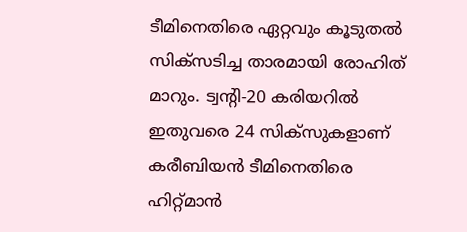ടീമിനെതിരെ ഏറ്റവും കൂടുതല്‍ സിക്‌സടിച്ച താരമായി രോഹിത് മാറും. ട്വന്റി-20 കരിയറില്‍ ഇതുവരെ 24 സിക്‌സുകളാണ് കരീബിയന്‍ ടീമിനെതിരെ ഹിറ്റ്മാന്‍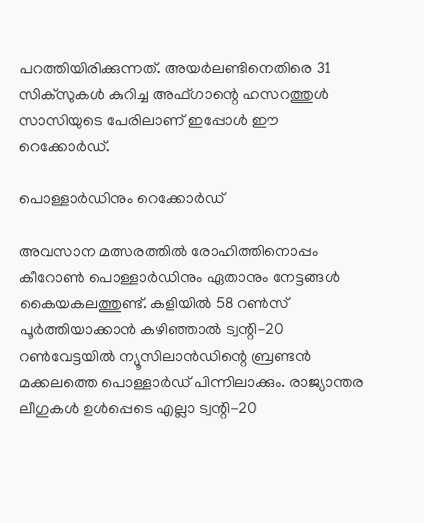പറത്തിയിരിക്കുന്നത്. അയര്‍ലണ്ടിനെതിരെ 31 സിക്‌സുകള്‍ കുറിച്ച അഫ്ഗാന്റെ ഹസറത്തുള്‍ സാസിയുടെ പേരിലാണ് ഇപ്പോള്‍ ഈ റെക്കോര്‍ഡ്.

പൊള്ളാർഡിനും റെക്കോർഡ്

അവസാന മത്സരത്തില്‍ രോഹിത്തിനൊപ്പം കീറോണ്‍ പൊള്ളാര്‍ഡിനും ഏതാനും നേട്ടങ്ങള്‍ കൈയകലത്തുണ്ട്. കളിയില്‍ 58 റണ്‍സ് പൂര്‍ത്തിയാക്കാന്‍ കഴിഞ്ഞാല്‍ ട്വന്റി-20 റണ്‍വേട്ടയില്‍ ന്യൂസിലാന്‍ഡിന്റെ ബ്രണ്ടന്‍ മക്കലത്തെ പൊള്ളാര്‍ഡ് പിന്നിലാക്കും. രാജ്യാന്തര ലീഗുകള്‍ ഉള്‍പ്പെടെ എല്ലാ ട്വന്റി-20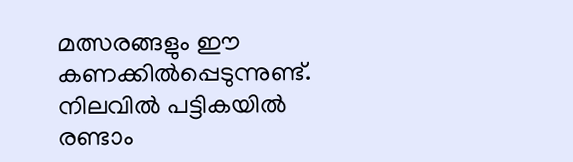മത്സരങ്ങളും ഈ കണക്കില്‍പ്പെടുന്നുണ്ട്. നിലവില്‍ പട്ടികയില്‍ രണ്ടാം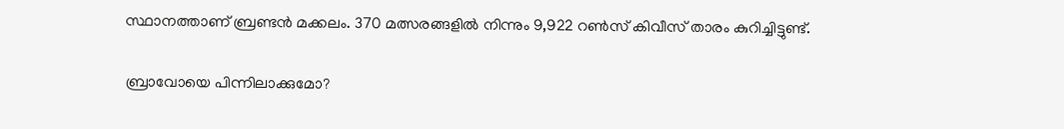സ്ഥാനത്താണ് ബ്രണ്ടന്‍ മക്കലം. 370 മത്സരങ്ങളില്‍ നിന്നും 9,922 റണ്‍സ് കിവീസ് താരം കുറിച്ചിട്ടുണ്ട്.

ബ്രാവോയെ പിന്നിലാക്കുമോ?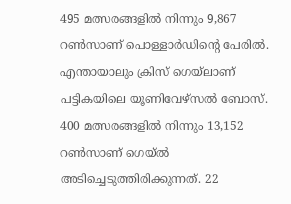495 മത്സരങ്ങളില്‍ നിന്നും 9,867 റണ്‍സാണ് പൊള്ളാര്‍ഡിന്റെ പേരില്‍. എന്തായാലും ക്രിസ് ഗെയ്‌ലാണ് പട്ടികയിലെ യൂണിവേഴ്‌സല്‍ ബോസ്. 400 മത്സരങ്ങളില്‍ നിന്നും 13,152 റണ്‍സാണ് ഗെയ്ല്‍ അടിച്ചെടുത്തിരിക്കുന്നത്. 22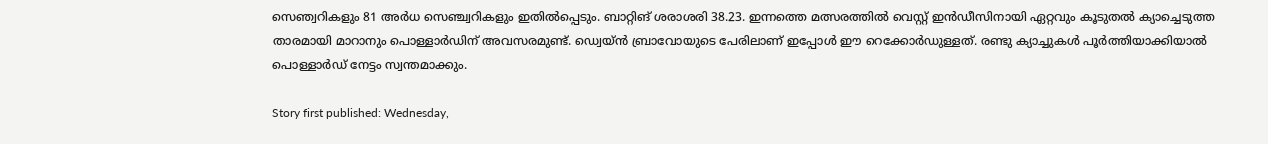സെഞ്വറികളും 81 അര്‍ധ സെഞ്ച്വറികളും ഇതില്‍പ്പെടും. ബാറ്റിങ് ശരാശരി 38.23. ഇന്നത്തെ മത്സരത്തില്‍ വെസ്റ്റ് ഇന്‍ഡീസിനായി ഏറ്റവും കൂടുതല്‍ ക്യാച്ചെടുത്ത താരമായി മാറാനും പൊള്ളാര്‍ഡിന് അവസരമുണ്ട്. ഡ്വെയ്ന്‍ ബ്രാവോയുടെ പേരിലാണ് ഇപ്പോള്‍ ഈ റെക്കോര്‍ഡുള്ളത്. രണ്ടു ക്യാച്ചുകള്‍ പൂര്‍ത്തിയാക്കിയാല്‍ പൊള്ളാര്‍ഡ് നേട്ടം സ്വന്തമാക്കും.

Story first published: Wednesday,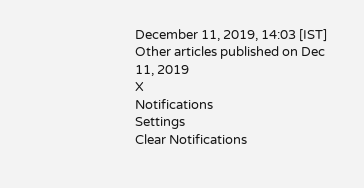December 11, 2019, 14:03 [IST]
Other articles published on Dec 11, 2019
X
Notifications
Settings
Clear Notifications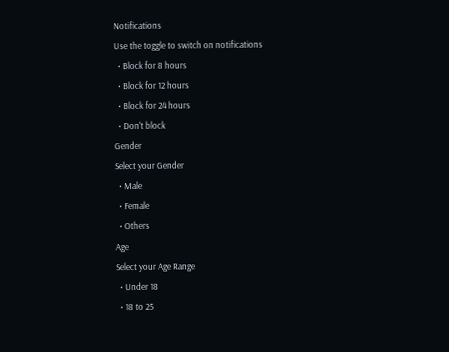Notifications
Use the toggle to switch on notifications
  • Block for 8 hours
  • Block for 12 hours
  • Block for 24 hours
  • Don't block
Gender
Select your Gender
  • Male
  • Female
  • Others
Age
Select your Age Range
  • Under 18
  • 18 to 25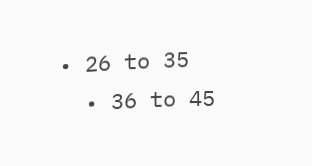• 26 to 35
  • 36 to 45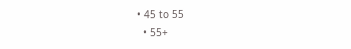• 45 to 55
  • 55+